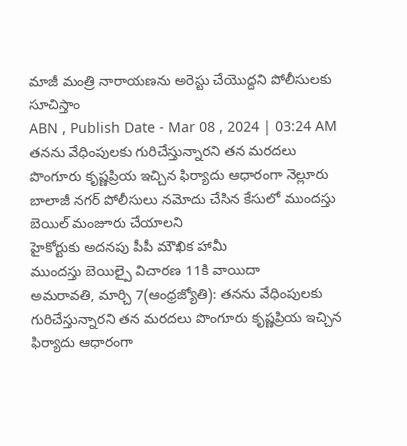మాజీ మంత్రి నారాయణను అరెస్టు చేయొద్దని పోలీసులకు సూచిస్తాం
ABN , Publish Date - Mar 08 , 2024 | 03:24 AM
తనను వేధింపులకు గురిచేస్తున్నారని తన మరదలు పొంగూరు కృష్ణప్రియ ఇచ్చిన ఫిర్యాదు ఆధారంగా నెల్లూరు బాలాజీ నగర్ పోలీసులు నమోదు చేసిన కేసులో ముందస్తు బెయిల్ మంజూరు చేయాలని
హైకోర్టుకు అదనపు పీపీ మౌఖిక హామీ
ముందస్తు బెయిల్పై విచారణ 11కి వాయిదా
అమరావతి, మార్చి 7(ఆంధ్రజ్యోతి): తనను వేధింపులకు గురిచేస్తున్నారని తన మరదలు పొంగూరు కృష్ణప్రియ ఇచ్చిన ఫిర్యాదు ఆధారంగా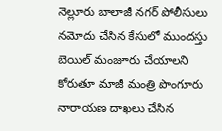నెల్లూరు బాలాజీ నగర్ పోలీసులు నమోదు చేసిన కేసులో ముందస్తు బెయిల్ మంజూరు చేయాలని కోరుతూ మాజీ మంత్రి పొంగూరు నారాయణ దాఖలు చేసిన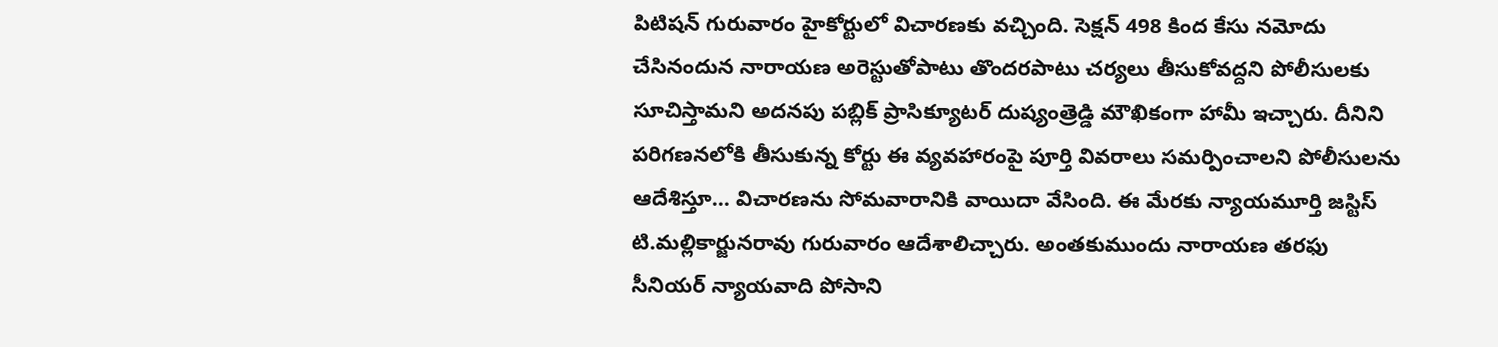పిటిషన్ గురువారం హైకోర్టులో విచారణకు వచ్చింది. సెక్షన్ 498 కింద కేసు నమోదు చేసినందున నారాయణ అరెస్టుతోపాటు తొందరపాటు చర్యలు తీసుకోవద్దని పోలీసులకు సూచిస్తామని అదనపు పబ్లిక్ ప్రాసిక్యూటర్ దుష్యంత్రెడ్డి మౌఖికంగా హామీ ఇచ్చారు. దీనిని పరిగణనలోకి తీసుకున్న కోర్టు ఈ వ్యవహారంపై పూర్తి వివరాలు సమర్పించాలని పోలీసులను ఆదేశిస్తూ... విచారణను సోమవారానికి వాయిదా వేసింది. ఈ మేరకు న్యాయమూర్తి జస్టిస్ టి.మల్లికార్జునరావు గురువారం ఆదేశాలిచ్చారు. అంతకుముందు నారాయణ తరఫు సీనియర్ న్యాయవాది పోసాని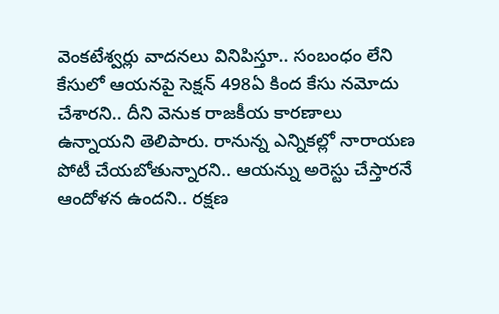వెంకటేశ్వర్లు వాదనలు వినిపిస్తూ.. సంబంధం లేని కేసులో ఆయనపై సెక్షన్ 498ఏ కింద కేసు నమోదు చేశారని.. దీని వెనుక రాజకీయ కారణాలు ఉన్నాయని తెలిపారు. రానున్న ఎన్నికల్లో నారాయణ పోటీ చేయబోతున్నారని.. ఆయన్ను అరెస్టు చేస్తారనే ఆందోళన ఉందని.. రక్షణ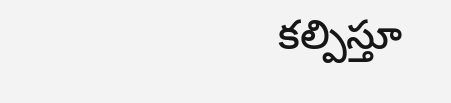కల్పిస్తూ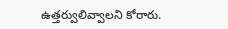ఉత్తర్వులివ్వాలని కోరారు.